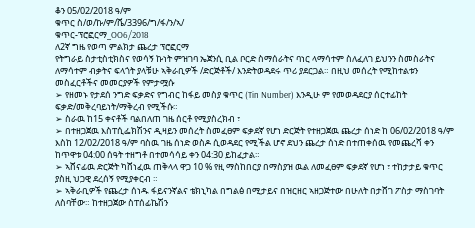ቆን 05/02/2018 ዓ/ም
ቁጥር ስ/ወ/ኩ/ም/ሼ/3396/ግ/ፋ/ን/ኣ/
ቁጥር-ፕሮፎርማ_OO6/2018
ለ2ኛ ግዜ የወጣ ምልክታ ጨረታ ፕሮፎርማ
የትግራይ ስታቲስቲክስና የወሳኝ ኩነት ምዝገባ ኤጀንሲ ቢል ቦርድ ስማሰራትና ባነር ላማሳተም ስለፈለገ ይህንን ስመስራትና ለማሳተም ብቃትና ፍላጎት ያላቹሁ ኣቅራቢዎች /ድርጅቶች/ እንድትወዳደሩ ጥሪ ያደርጋል። በዚህ መሰረት የሚከተልቱን መስፈርቶችና መመርያዎች የምታሟሱ
➢ የዘመኑ የታደሰ ንግድ ፍቃድና የግብር ከፋይ መስያ ቁጥር (Tin Number) እንዲሁ ም የመወዳደርያ ሰርተፊከት ፍቃድ/መቅረባይነት/ማቅረብ የሚችሱ።
➢ ስራዉ ከ15 ቀናቶች ባልበለጠ ገዜ ሰርቶ የሚያስረክብ ፣
➢ በተዘጋጀዉ እስፐሲፌክሽንና ዲዛይን መሰረት ስመፈፀም ፍቃደኛ የሆነ ድርጅት የተዘጋጀዉ ጨረታ ሰነድ ከ 06/02/2018 ዓ/ም እስከ 12/02/2018 ዓ/ም ባስዉ ገዜ ሰነድ ወስዶ ሲወዳደር የሚችል ሆኖ ደህን ጨረታ ሰነድ በተጠቀሰዉ የመጨረሻ ቀን ከጥዋቱ 04:00 ሰዓት ተዘግቶ በተመሳሳይ ቀን 04:30 ይከፈታል።
➢ ኣሸናፊዉ ድርጅት ካሸነፈዉ ጠቅላላ ዋጋ 10 % የዚ ማስከበርያ በማስያዝ ዉል ለመፈፀም ፍቃደኛ የሆነ ፣ ተከታታይ ቁጥር ያስዚ ህጋዊ ደረሰኝ የሚያቀርብ ።
➢ ኣቅራቢዎች የጨረታ ሰነዱ ፋይናንኛልና ቴክኒካል በግልፅ በሚታይና በዝርዘር ኣዘጋጅተው በሁለት በታሸገ ፖስታ ማስገባት ለስባቸው። ከተዘጋጀው ስፐሰፊኬሽን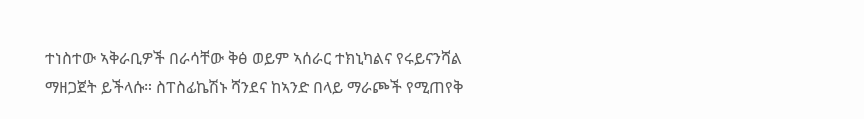ተነስተው ኣቅራቢዎች በራሳቸው ቅፅ ወይም ኣሰራር ተክኒካልና የሩይናንሻል ማዘጋጀት ይችላሱ። ስፐስፊኬሽኑ ሻንደና ከኣንድ በላይ ማራጮች የሚጠየቅ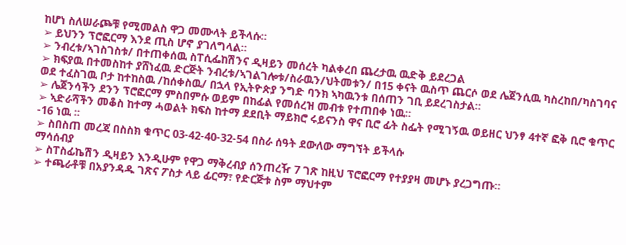ከሆነ ስለሠራጮቹ የሚመልስ ዋጋ መሙላት ይችላሱ።
➢ ይህንን ፕሮፎርማ እንደ ጢስ ሆኖ ያገለግላል።
➢ ንብረቱ/ኣገስገስቱ/ በተጠቀሰዉ ስፐሲፌከሽንና ዲዛይን መሰረት ካልቀረበ ጨረታዉ ዉድቅ ይደረጋል
➢ ክፍያዉ በተመስከተ ያሸነፈዉ ድርጅት ንብረቱ/ኣገልገሎቱ/ስራዉን/ህትመቱን/ በ15 ቀናት ዉስጥ ጨርሶ ወደ ሌጀንሲዉ ካስረከበ/ካስገባና ወደ ተፈስገዉ ቦታ ከተከስዉ /ከሰቀስዉ/ በኋላ የኢትዮጵያ ንግድ ባንክ ኣካዉንቱ በሰጠን ገቢ ይደረገስታል።
➢ ሌጀንሳችን ደንን ፕሮፎርማ ምስበምሱ ወይም በከፊል የመሰረዝ መብቱ የተጠበቀ ነዉ።
➢ ኣድራሻችን መቆስ ከተማ ሓወልት ክፍስ ከተማ ደደቢት ማይክሮ ሩይናንስ ዋና ቢሮ ፊት ስፌት የሚገኝዉ ወይዘር ህንፃ 4ተኛ ፎቅ ቢሮ ቁጥር -16 ነዉ ፡፡
➢ ስበስጠ መረጃ በስስክ ቁጥር 03-42-40-32-54 በስራ ሰዓት ደውለው ማግኘት ይችላሱ
ማሳሰብያ
➢ ስፐስፊኬሽን ዲዛይን እንዲሁም የዋጋ ማቅረብያ ሰንጠረዥ 7 ገጽ ከዚህ ፕሮፎርማ የተያያዛ መሆኑ ያረጋግጡ።
➢ ተጫራቶቹ በአያንዳዱ ገጽና ፖስታ ላይ ፊርማ፣ የድርጅቱ ስም ማህተም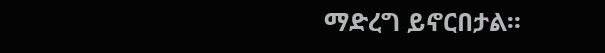ማድረግ ይኖርበታል።